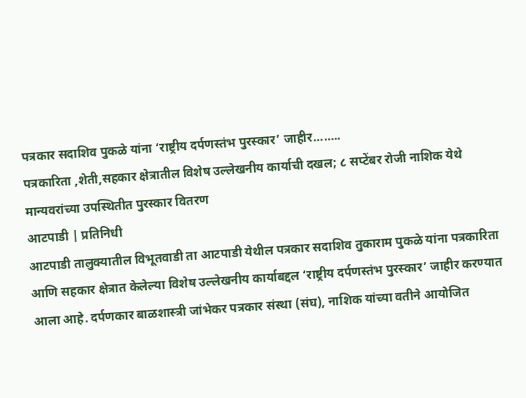पत्रकार सदाशिव पुकळे यांना ‘राष्ट्रीय दर्पणस्तंभ पुरस्कार’ जाहीर……..
पत्रकारिता ,शेती,सहकार क्षेत्रातील विशेष उल्लेखनीय कार्याची दखल; ८ सप्टेंबर रोजी नाशिक येथे मान्यवरांच्या उपस्थितीत पुरस्कार वितरण
आटपाडी | प्रतिनिधी
आटपाडी तालुक्यातील विभूतवाडी ता आटपाडी येथील पत्रकार सदाशिव तुकाराम पुकळे यांना पत्रकारिता आणि सहकार क्षेत्रात केलेल्या विशेष उल्लेखनीय कार्याबद्दल ‘राष्ट्रीय दर्पणस्तंभ पुरस्कार’ जाहीर करण्यात आला आहे. दर्पणकार बाळशास्त्री जांभेकर पत्रकार संस्था (संघ), नाशिक यांच्या वतीने आयोजित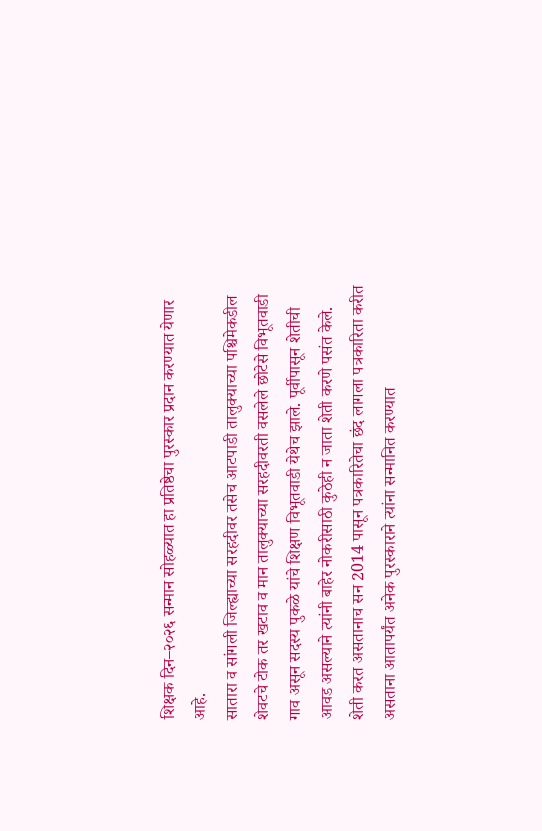शिक्षक दिन–२०२६ सन्मान सोहळ्यात हा प्रतिष्ठेचा पुरस्कार प्रदान करण्यात येणार आहे.
सातारा व सांगली जिल्ह्याच्या सरहदीवर तसेच आटपाडी तालुक्याच्या पश्चिमेकडील शेवटचे टोक तर खटाव व मान तालुक्याच्या सरहदीवरती वसलेले छोटेसे विभूतवाडी गाव असून सदस्य पुकळे यांचे शिक्षण विभूतवाडी येथेच झाले. पूर्वीपासून शेतीची आवड असल्याने त्यांनी बाहेर नोकरीसाठी कुठेही न जाता शेती करणे पसंत केले.
शेती करत असतानाच सन 2014 पासून पत्रकारितेचा छंद लागला पत्रकारिता करीत असताना आतापर्यंत अनेक पुरस्काराने त्यांना सन्मानित करण्यात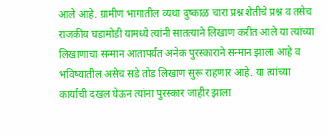आले आहे. ग्रामीण भागातील व्यथा दुष्काळ चारा प्रश्न शेतीचे प्रश्न व तसेच राजकीय घडामोडी यामध्ये त्यांनी सातत्याने लिखाण करीत आले या त्यांच्या लिखाणाचा सन्मान आतापर्यंत अनेक पुरस्काराने सन्मान झाला आहे व भविष्यातील असेच सडे तोड लिखाण सुरू राहणार आहे. या त्यांच्या कार्याची दखल घेऊन त्यांना पुरस्कार जाहीर झाला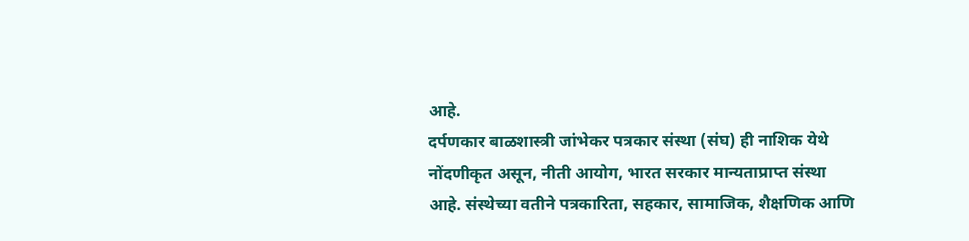आहे.
दर्पणकार बाळशास्त्री जांभेकर पत्रकार संस्था (संघ) ही नाशिक येथे नोंदणीकृत असून, नीती आयोग, भारत सरकार मान्यताप्राप्त संस्था आहे. संस्थेच्या वतीने पत्रकारिता, सहकार, सामाजिक, शैक्षणिक आणि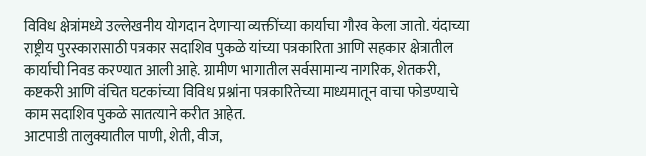विविध क्षेत्रांमध्ये उल्लेखनीय योगदान देणाऱ्या व्यक्तींच्या कार्याचा गौरव केला जातो. यंदाच्या राष्ट्रीय पुरस्कारासाठी पत्रकार सदाशिव पुकळे यांच्या पत्रकारिता आणि सहकार क्षेत्रातील कार्याची निवड करण्यात आली आहे. ग्रामीण भागातील सर्वसामान्य नागरिक, शेतकरी, कष्टकरी आणि वंचित घटकांच्या विविध प्रश्नांना पत्रकारितेच्या माध्यमातून वाचा फोडण्याचे काम सदाशिव पुकळे सातत्याने करीत आहेत.
आटपाडी तालुक्यातील पाणी, शेती, वीज,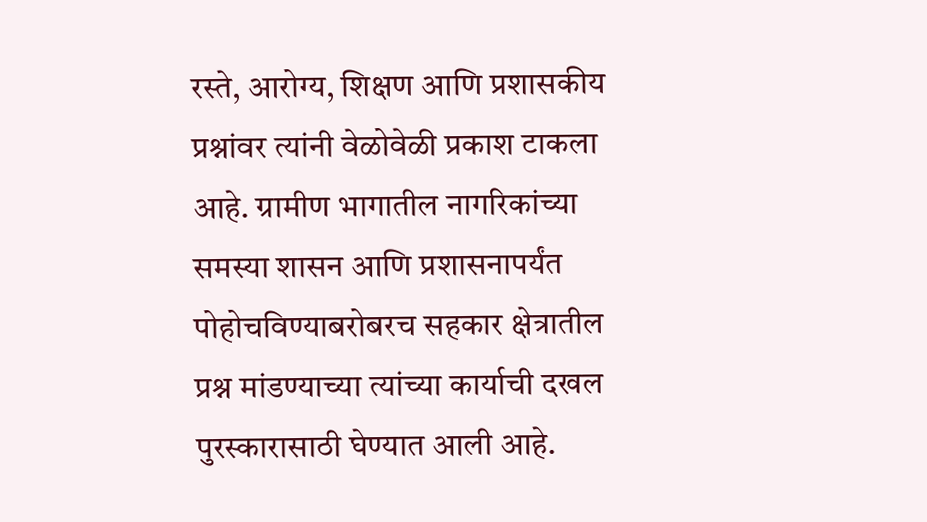रस्ते, आरोग्य, शिक्षण आणि प्रशासकीय प्रश्नांवर त्यांनी वेळोवेळी प्रकाश टाकला आहे. ग्रामीण भागातील नागरिकांच्या समस्या शासन आणि प्रशासनापर्यंत पोहोचविण्याबरोबरच सहकार क्षेत्रातील प्रश्न मांडण्याच्या त्यांच्या कार्याची दखल पुरस्कारासाठी घेण्यात आली आहे.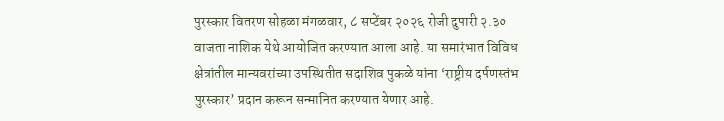पुरस्कार वितरण सोहळा मंगळवार, ८ सप्टेंबर २०२६ रोजी दुपारी २.३० वाजता नाशिक येथे आयोजित करण्यात आला आहे. या समारंभात विविध क्षेत्रांतील मान्यवरांच्या उपस्थितीत सदाशिव पुकळे यांना ‘राष्ट्रीय दर्पणस्तंभ पुरस्कार’ प्रदान करून सन्मानित करण्यात येणार आहे.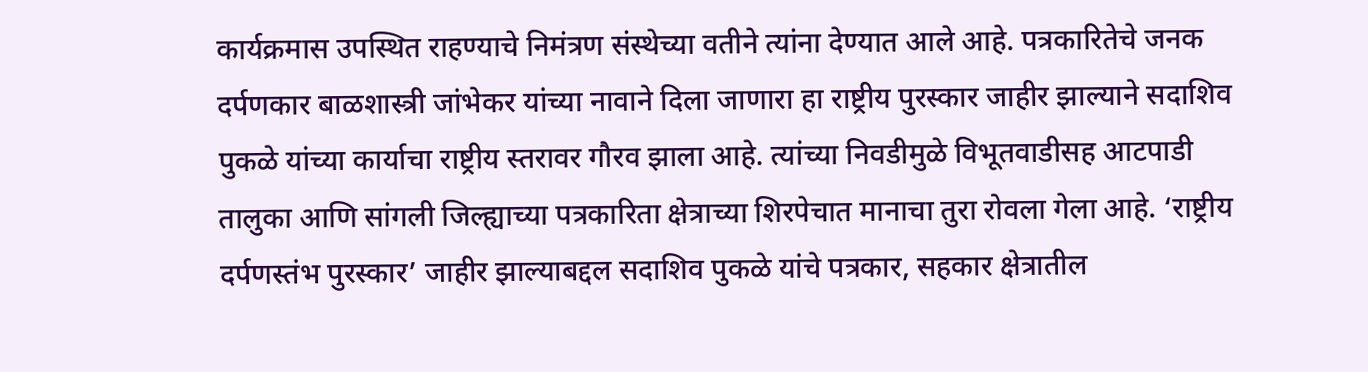कार्यक्रमास उपस्थित राहण्याचे निमंत्रण संस्थेच्या वतीने त्यांना देण्यात आले आहे. पत्रकारितेचे जनक दर्पणकार बाळशास्त्री जांभेकर यांच्या नावाने दिला जाणारा हा राष्ट्रीय पुरस्कार जाहीर झाल्याने सदाशिव पुकळे यांच्या कार्याचा राष्ट्रीय स्तरावर गौरव झाला आहे. त्यांच्या निवडीमुळे विभूतवाडीसह आटपाडी तालुका आणि सांगली जिल्ह्याच्या पत्रकारिता क्षेत्राच्या शिरपेचात मानाचा तुरा रोवला गेला आहे. ‘राष्ट्रीय दर्पणस्तंभ पुरस्कार’ जाहीर झाल्याबद्दल सदाशिव पुकळे यांचे पत्रकार, सहकार क्षेत्रातील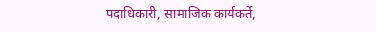पदाधिकारी, सामाजिक कार्यकर्ते,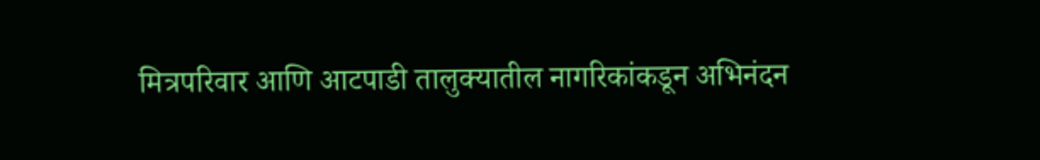मित्रपरिवार आणि आटपाडी तालुक्यातील नागरिकांकडून अभिनंदन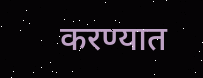करण्यात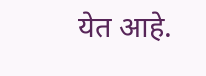येत आहे.